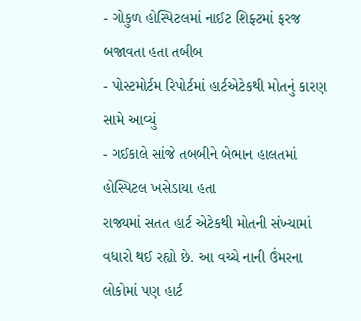- ગોકુળ હોસ્પિટલમાં નાઈટ શિફ્ટમાં ફરજ બજાવતા હતા તબીબ
- પોસ્ટમોર્ટમ રિપોર્ટમાં હાર્ટએટેકથી મોતનું કારણ સામે આવ્યું
- ગઈકાલે સાંજે તબબીને બેભાન હાલતમાં હોસ્પિટલ ખસેડાયા હતા
રાજ્યમાં સતત હાર્ટ એટેકથી મોતની સંખ્યામાં વધારો થઈ રહ્યો છે. આ વચ્ચે નાની ઉંમરના લોકોમાં પણ હાર્ટ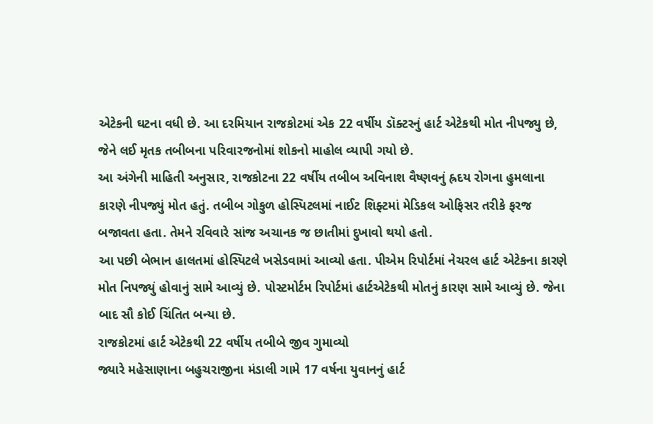એટેકની ઘટના વધી છે. આ દરમિયાન રાજકોટમાં એક 22 વર્ષીય ડૉક્ટરનું હાર્ટ એટેકથી મોત નીપજ્યુ છે, જેને લઈ મૃતક તબીબના પરિવારજનોમાં શોકનો માહોલ વ્યાપી ગયો છે.
આ અંગેની માહિતી અનુસાર, રાજકોટના 22 વર્ષીય તબીબ અવિનાશ વૈષ્ણવનું હ્રદય રોગના હુમલાના કારણે નીપજ્યું મોત હતું. તબીબ ગોકુળ હોસ્પિટલમાં નાઈટ શિફ્ટમાં મેડિકલ ઓફિસર તરીકે ફરજ બજાવતા હતા. તેમને રવિવારે સાંજ અચાનક જ છાતીમાં દુખાવો થયો હતો.
આ પછી બેભાન હાલતમાં હોસ્પિટલે ખસેડવામાં આવ્યો હતા. પીએમ રિપોર્ટમાં નેચરલ હાર્ટ એટેકના કારણે મોત નિપજ્યું હોવાનું સામે આવ્યું છે. પોસ્ટમોર્ટમ રિપોર્ટમાં હાર્ટએટેકથી મોતનું કારણ સામે આવ્યું છે. જેના બાદ સૌ કોઈ ચિંતિત બન્યા છે.
રાજકોટમાં હાર્ટ એટેકથી 22 વર્ષીય તબીબે જીવ ગુમાવ્યો
જ્યારે મહેસાણાના બહુચરાજીના મંડાલી ગામે 17 વર્ષના યુવાનનું હાર્ટ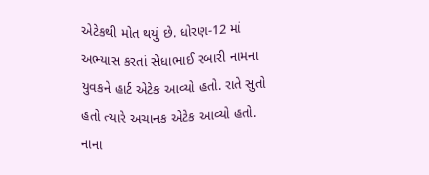એટેકથી મોત થયું છે. ધોરણ-12 માં અભ્યાસ કરતાં સેધાભાઈ રબારી નામના યુવકને હાર્ટ એટેક આવ્યો હતો. રાતે સુતો હતો ત્યારે અચાનક એટેક આવ્યો હતો. નાના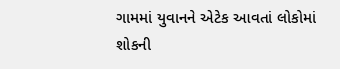ગામમાં યુવાનને એટેક આવતાં લોકોમાં શોકની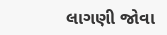લાગણી જોવા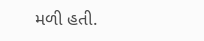મળી હતી.